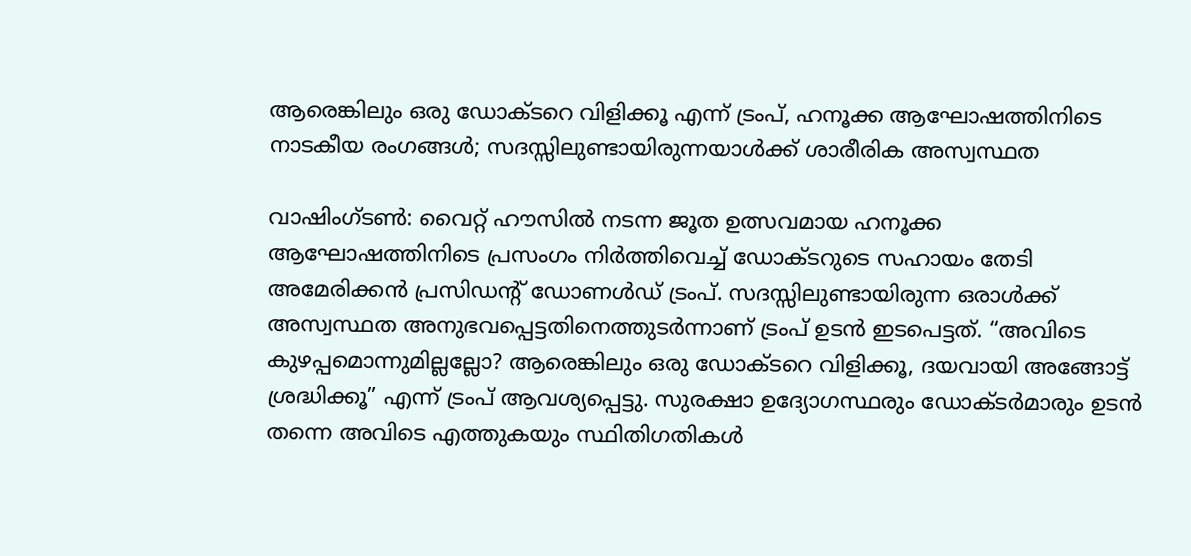ആരെങ്കിലും ഒരു ഡോക്ടറെ വിളിക്കൂ എന്ന് ട്രംപ്, ഹനൂക്ക ആഘോഷത്തിനിടെ നാടകീയ രംഗങ്ങൾ; സദസ്സിലുണ്ടായിരുന്നയാൾക്ക് ശാരീരിക അസ്വസ്ഥത

വാഷിംഗ്ടൺ: വൈറ്റ് ഹൗസിൽ നടന്ന ജൂത ഉത്സവമായ ഹനൂക്ക ആഘോഷത്തിനിടെ പ്രസംഗം നിർത്തിവെച്ച് ഡോക്ടറുടെ സഹായം തേടി അമേരിക്കൻ പ്രസിഡന്‍റ് ഡോണൾഡ് ട്രംപ്. സദസ്സിലുണ്ടായിരുന്ന ഒരാൾക്ക് അസ്വസ്ഥത അനുഭവപ്പെട്ടതിനെത്തുടർന്നാണ് ട്രംപ് ഉടൻ ഇടപെട്ടത്. “അവിടെ കുഴപ്പമൊന്നുമില്ലല്ലോ? ആരെങ്കിലും ഒരു ഡോക്ടറെ വിളിക്കൂ, ദയവായി അങ്ങോട്ട് ശ്രദ്ധിക്കൂ” എന്ന് ട്രംപ് ആവശ്യപ്പെട്ടു. സുരക്ഷാ ഉദ്യോഗസ്ഥരും ഡോക്ടർമാരും ഉടൻ തന്നെ അവിടെ എത്തുകയും സ്ഥിതിഗതികൾ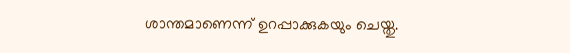ശാന്തമാണെന്ന് ഉറപ്പാക്കുകയും ചെയ്തു.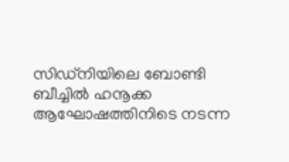സിഡ്‌നിയിലെ ബോണ്ടി ബീച്ചിൽ ഹനൂക്ക ആഘോഷത്തിനിടെ നടന്ന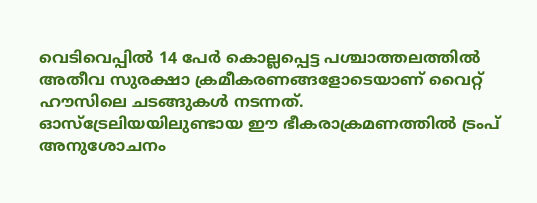വെടിവെപ്പിൽ 14 പേർ കൊല്ലപ്പെട്ട പശ്ചാത്തലത്തിൽ അതീവ സുരക്ഷാ ക്രമീകരണങ്ങളോടെയാണ് വൈറ്റ് ഹൗസിലെ ചടങ്ങുകൾ നടന്നത്. ഓസ്‌ട്രേലിയയിലുണ്ടായ ഈ ഭീകരാക്രമണത്തിൽ ട്രംപ് അനുശോചനം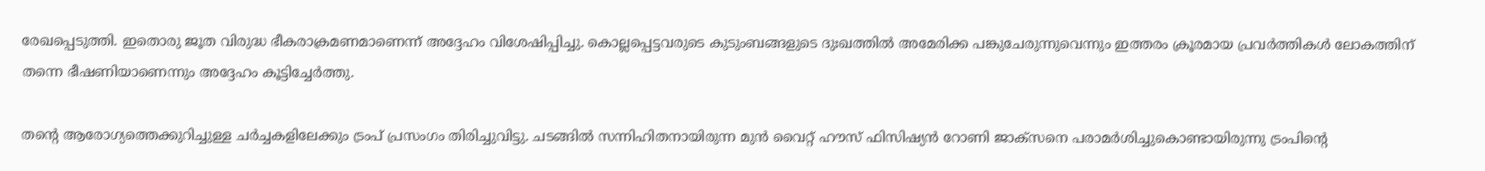രേഖപ്പെടുത്തി. ഇതൊരു ജൂത വിരുദ്ധ ഭീകരാക്രമണമാണെന്ന് അദ്ദേഹം വിശേഷിപ്പിച്ചു. കൊല്ലപ്പെട്ടവരുടെ കുടുംബങ്ങളുടെ ദുഃഖത്തിൽ അമേരിക്ക പങ്കുചേരുന്നുവെന്നും ഇത്തരം ക്രൂരമായ പ്രവർത്തികൾ ലോകത്തിന് തന്നെ ഭീഷണിയാണെന്നും അദ്ദേഹം കൂട്ടിച്ചേർത്തു.

തന്‍റെ ആരോഗ്യത്തെക്കുറിച്ചുള്ള ചർച്ചകളിലേക്കും ട്രംപ് പ്രസംഗം തിരിച്ചുവിട്ടു. ചടങ്ങിൽ സന്നിഹിതനായിരുന്ന മുൻ വൈറ്റ് ഹൗസ് ഫിസിഷ്യൻ റോണി ജാക്‌സനെ പരാമർശിച്ചുകൊണ്ടായിരുന്നു ട്രംപിന്റെ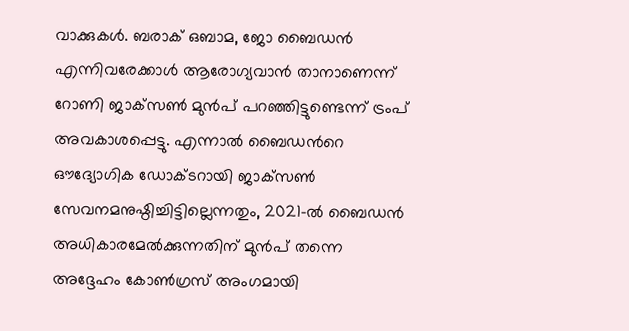വാക്കുകൾ. ബരാക് ഒബാമ, ജോ ബൈഡൻ എന്നിവരേക്കാൾ ആരോഗ്യവാൻ താനാണെന്ന് റോണി ജാക്‌സൺ മുൻപ് പറഞ്ഞിട്ടുണ്ടെന്ന് ട്രംപ് അവകാശപ്പെട്ടു. എന്നാൽ ബൈഡന്‍റെ ഔദ്യോഗിക ഡോക്ടറായി ജാക്‌സൺ സേവനമനുഷ്ഠിച്ചിട്ടില്ലെന്നതും, 2021-ൽ ബൈഡൻ അധികാരമേൽക്കുന്നതിന് മുൻപ് തന്നെ അദ്ദേഹം കോൺഗ്രസ് അംഗമായി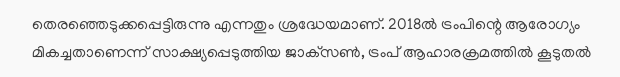തെരഞ്ഞെടുക്കപ്പെട്ടിരുന്നു എന്നതും ശ്രദ്ധേയമാണ്. 2018ൽ ട്രംപിന്റെ ആരോഗ്യം മികച്ചതാണെന്ന് സാക്ഷ്യപ്പെടുത്തിയ ജാക്‌സൺ, ട്രംപ് ആഹാരക്രമത്തിൽ കൂടുതൽ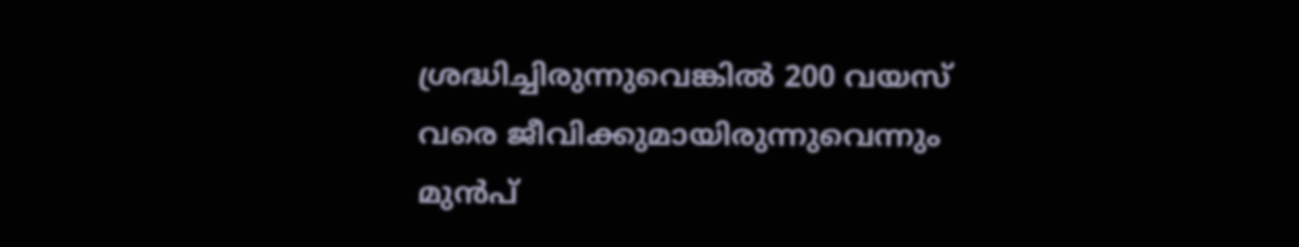ശ്രദ്ധിച്ചിരുന്നുവെങ്കിൽ 200 വയസ് വരെ ജീവിക്കുമായിരുന്നുവെന്നും മുൻപ്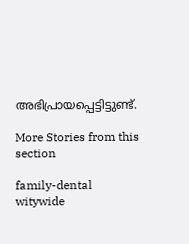അഭിപ്രായപ്പെട്ടിട്ടുണ്ട്.

More Stories from this section

family-dental
witywide